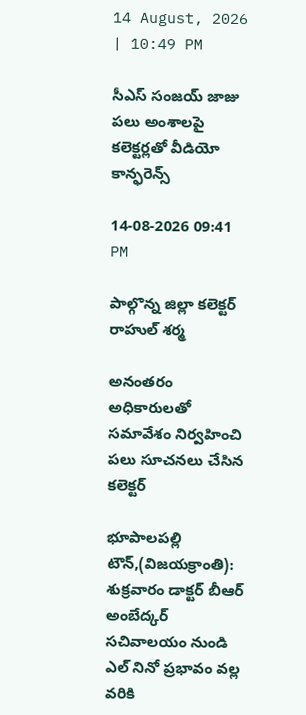14 August, 2026 | 10:49 PM

సీఎస్ సంజయ్ జాజు పలు అంశాలపై కలెక్టర్లతో వీడియో కాన్ఫరెన్స్

14-08-2026 09:41 PM

పాల్గొన్న జిల్లా కలెక్టర్ రాహుల్ శర్మ

అనంతరం అధికారులతో సమావేశం నిర్వహించి పలు సూచనలు చేసిన కలెక్టర్

భూపాలపల్లి టౌన్,(విజయక్రాంతి): శుక్రవారం డాక్టర్ బీఆర్ అంబేద్కర్ సచివాలయం నుండి ఎల్ నినో ప్రభావం వల్ల వరికి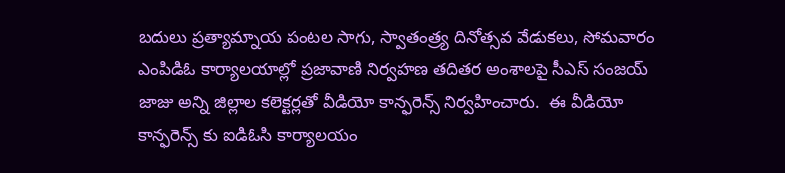బదులు ప్రత్యామ్నాయ పంటల సాగు, స్వాతంత్ర్య దినోత్సవ వేడుకలు, సోమవారం ఎంపిడిఓ కార్యాలయాల్లో ప్రజావాణి నిర్వహణ తదితర అంశాలపై సీఎస్ సంజయ్ జాజు అన్ని జిల్లాల కలెక్టర్లతో వీడియో కాన్ఫరెన్స్ నిర్వహించారు.  ఈ వీడియో కాన్ఫరెన్స్ కు ఐడిఓసి కార్యాలయం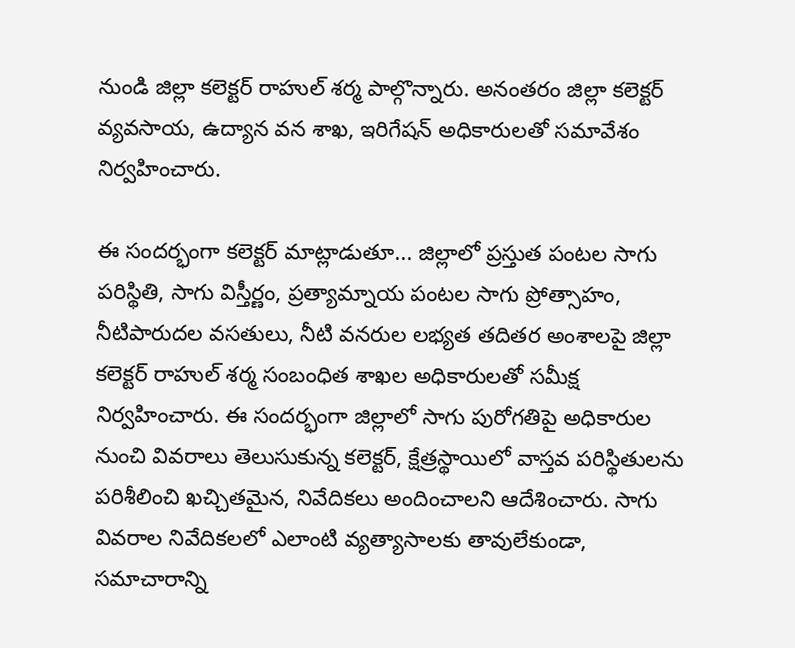నుండి జిల్లా కలెక్టర్ రాహుల్ శర్మ పాల్గొన్నారు. అనంతరం జిల్లా కలెక్టర్ వ్యవసాయ, ఉద్యాన వన శాఖ, ఇరిగేషన్ అధికారులతో సమావేశం నిర్వహించారు.

ఈ సందర్భంగా కలెక్టర్ మాట్లాడుతూ... జిల్లాలో ప్రస్తుత పంటల సాగు పరిస్థితి, సాగు విస్తీర్ణం, ప్రత్యామ్నాయ పంటల సాగు ప్రోత్సాహం, నీటిపారుదల వసతులు, నీటి వనరుల లభ్యత తదితర అంశాలపై జిల్లా కలెక్టర్ రాహుల్ శర్మ సంబంధిత శాఖల అధికారులతో సమీక్ష నిర్వహించారు. ఈ సందర్భంగా జిల్లాలో సాగు పురోగతిపై అధికారుల నుంచి వివరాలు తెలుసుకున్న కలెక్టర్, క్షేత్రస్థాయిలో వాస్తవ పరిస్థితులను పరిశీలించి ఖచ్చితమైన, నివేదికలు అందించాలని ఆదేశించారు. సాగు వివరాల నివేదికలలో ఎలాంటి వ్యత్యాసాలకు తావులేకుండా, సమాచారాన్ని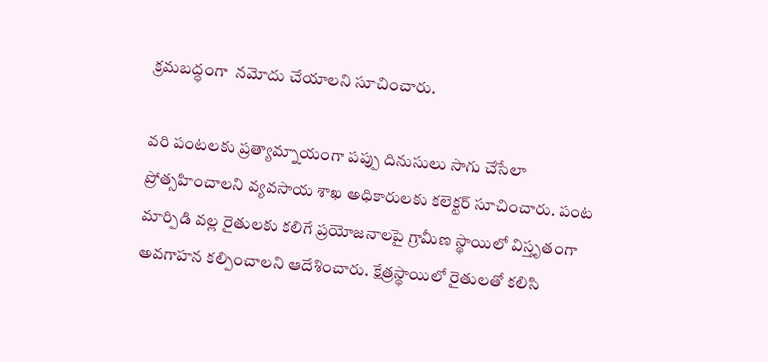క్రమబద్ధంగా  నమోదు చేయాలని సూచించారు.

వరి పంటలకు ప్రత్యామ్నాయంగా పప్పు దినుసులు సాగు చేసేలా ప్రోత్సహించాలని వ్యవసాయ శాఖ అధికారులకు కలెక్టర్ సూచించారు. పంట మార్పిడి వల్ల రైతులకు కలిగే ప్రయోజనాలపై గ్రామీణ స్థాయిలో విస్తృతంగా అవగాహన కల్పించాలని ఆదేశించారు. క్షేత్రస్థాయిలో రైతులతో కలిసి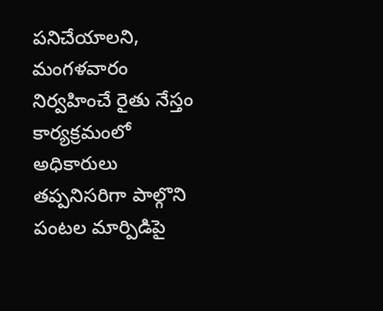పనిచేయాలని, మంగళవారం నిర్వహించే రైతు నేస్తం కార్యక్రమంలో అధికారులు తప్పనిసరిగా పాల్గొని పంటల మార్పిడిపై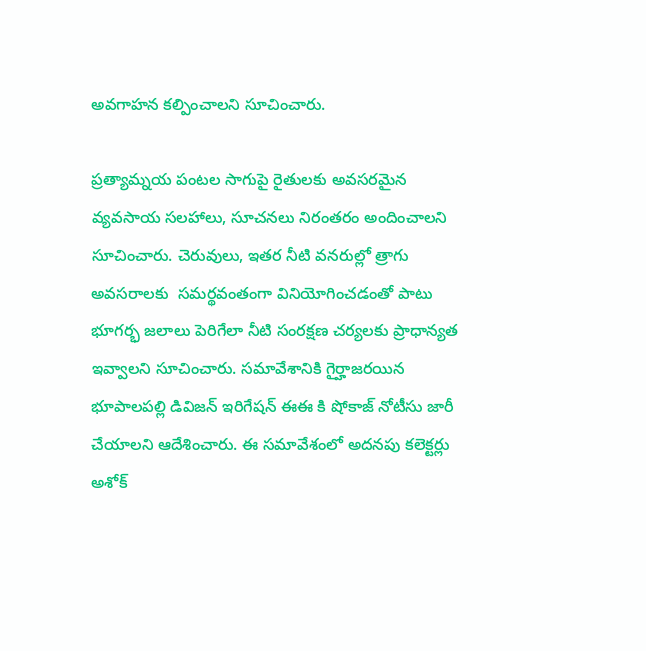అవగాహన కల్పించాలని సూచించారు.

ప్రత్యామ్నయ పంటల సాగుపై రైతులకు అవసరమైన వ్యవసాయ సలహాలు, సూచనలు నిరంతరం అందించాలని సూచించారు. చెరువులు, ఇతర నీటి వనరుల్లో త్రాగు అవసరాలకు  సమర్థవంతంగా వినియోగించడంతో పాటు భూగర్భ జలాలు పెరిగేలా నీటి సంరక్షణ చర్యలకు ప్రాధాన్యత ఇవ్వాలని సూచించారు. సమావేశానికి గైర్హాజరయిన భూపాలపల్లి డివిజన్ ఇరిగేషన్ ఈఈ కి షోకాజ్ నోటీసు జారీ చేయాలని ఆదేశించారు. ఈ సమావేశంలో అదనపు కలెక్టర్లు అశోక్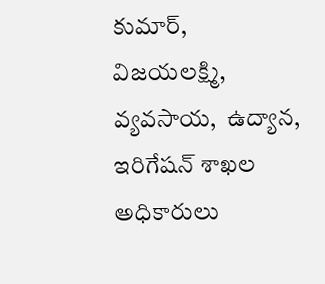కుమార్, విజయలక్ష్మి, వ్యవసాయ,  ఉద్యాన, ఇరిగేషన్ శాఖల అధికారులు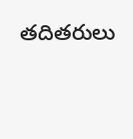తదితరులు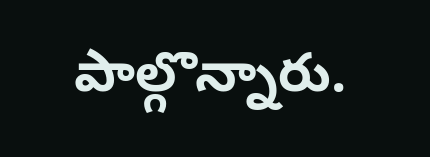పాల్గొన్నారు.